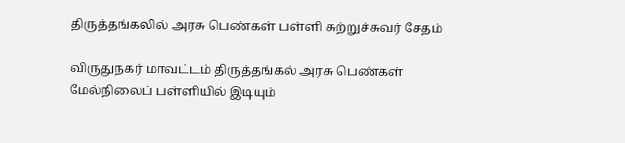திருத்தங்கலில் அரசு பெண்கள் பள்ளி சுற்றுச்சுவர் சேதம்

விருதுநகர் மாவட்டம் திருத்தங்கல் அரசு பெண்கள் மேல்நிலைப் பள்ளியில் இடியும்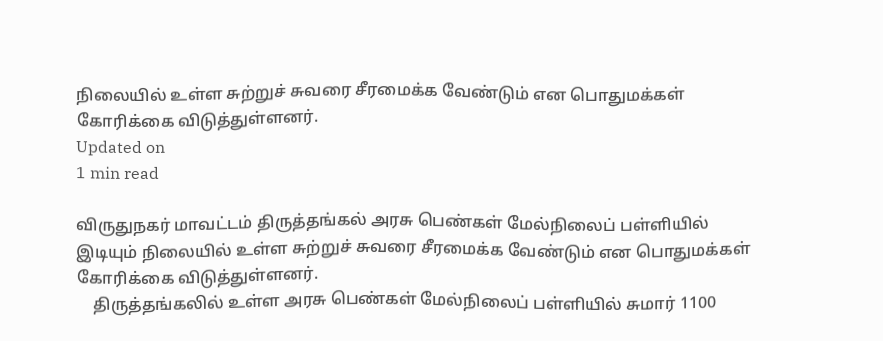நிலையில் உள்ள சுற்றுச் சுவரை சீரமைக்க வேண்டும் என பொதுமக்கள் கோரிக்கை விடுத்துள்ளனர்.
Updated on
1 min read

விருதுநகர் மாவட்டம் திருத்தங்கல் அரசு பெண்கள் மேல்நிலைப் பள்ளியில் இடியும் நிலையில் உள்ள சுற்றுச் சுவரை சீரமைக்க வேண்டும் என பொதுமக்கள் கோரிக்கை விடுத்துள்ளனர்.
    திருத்தங்கலில் உள்ள அரசு பெண்கள் மேல்நிலைப் பள்ளியில் சுமார் 1100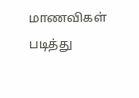மாணவிகள் படித்து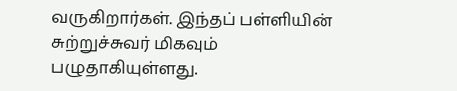வருகிறார்கள். இந்தப் பள்ளியின் சுற்றுச்சுவர் மிகவும் பழுதாகியுள்ளது.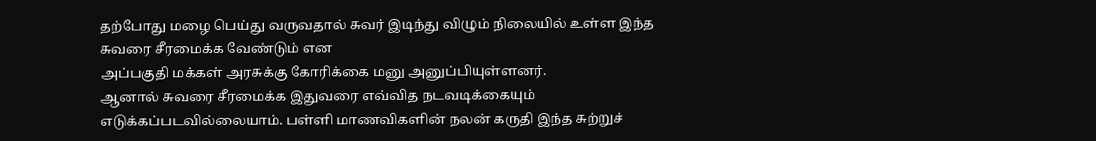தற்போது மழை பெய்து வருவதால் சுவர் இடிந்து விழும் நிலையில் உள்ள இந்த சுவரை சீரமைக்க வேண்டும் என
அப்பகுதி மக்கள் அரசுக்கு கோரிக்கை மனு அனுப்பியுள்ளனர்.
ஆனால் சுவரை சீரமைக்க இதுவரை எவ்வித நடவடிக்கையும் எடுக்கப்படவில்லையாம். பள்ளி மாணவிகளின் நலன் கருதி இந்த சுற்றுச்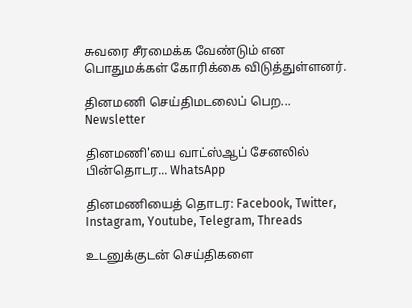சுவரை சீரமைக்க வேண்டும் என பொதுமக்கள் கோரிக்கை விடுத்துள்ளனர்.

தினமணி செய்திமடலைப் பெற... Newsletter

தினமணி'யை வாட்ஸ்ஆப் சேனலில் பின்தொடர... WhatsApp

தினமணியைத் தொடர: Facebook, Twitter, Instagram, Youtube, Telegram, Threads

உடனுக்குடன் செய்திகளை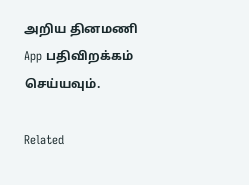அறிய தினமணி App பதிவிறக்கம் செய்யவும்.

Related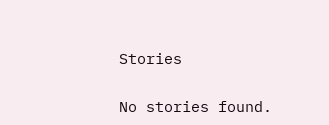Stories

No stories found.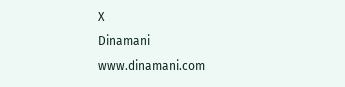X
Dinamani
www.dinamani.com